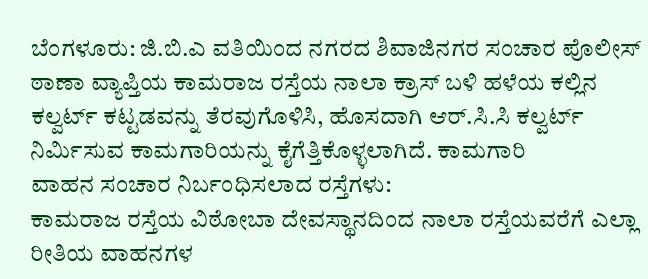ಬೆಂಗಳೂರು: ಜಿ.ಬಿ.ಎ ವತಿಯಿಂದ ನಗರದ ಶಿವಾಜಿನಗರ ಸಂಚಾರ ಪೊಲೀಸ್ ಠಾಣಾ ವ್ಯಾಪ್ತಿಯ ಕಾಮರಾಜ ರಸ್ತೆಯ ನಾಲಾ ಕ್ರಾಸ್ ಬಳಿ ಹಳೆಯ ಕಲ್ಲಿನ ಕಲ್ವರ್ಟ್ ಕಟ್ಟಡವನ್ನು ತೆರವುಗೊಳಿಸಿ, ಹೊಸದಾಗಿ ಆರ್.ಸಿ.ಸಿ ಕಲ್ವರ್ಟ್ ನಿರ್ಮಿಸುವ ಕಾಮಗಾರಿಯನ್ನು ಕೈಗೆತ್ತಿಕೊಳ್ಳಲಾಗಿದೆ. ಕಾಮಗಾರಿ
ವಾಹನ ಸಂಚಾರ ನಿರ್ಬಂಧಿಸಲಾದ ರಸ್ತೆಗಳು:
ಕಾಮರಾಜ ರಸ್ತೆಯ ವಿಠೋಬಾ ದೇವಸ್ಥಾನದಿಂದ ನಾಲಾ ರಸ್ತೆಯವರೆಗೆ ಎಲ್ಲಾ ರೀತಿಯ ವಾಹನಗಳ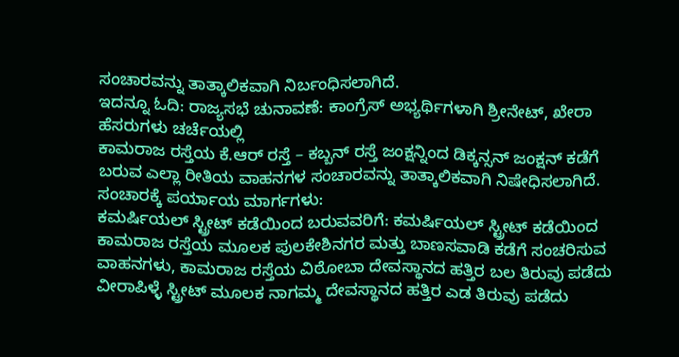ಸಂಚಾರವನ್ನು ತಾತ್ಕಾಲಿಕವಾಗಿ ನಿರ್ಬಂಧಿಸಲಾಗಿದೆ.
ಇದನ್ನೂ ಓದಿ: ರಾಜ್ಯಸಭೆ ಚುನಾವಣೆ: ಕಾಂಗ್ರೆಸ್ ಅಭ್ಯರ್ಥಿಗಳಾಗಿ ಶ್ರೀನೇಟ್, ಖೇರಾ ಹೆಸರುಗಳು ಚರ್ಚೆಯಲ್ಲಿ
ಕಾಮರಾಜ ರಸ್ತೆಯ ಕೆ.ಆರ್ ರಸ್ತೆ – ಕಬ್ಬನ್ ರಸ್ತೆ ಜಂಕ್ಷನ್ನಿಂದ ಡಿಕ್ಕನ್ಸನ್ ಜಂಕ್ಷನ್ ಕಡೆಗೆ ಬರುವ ಎಲ್ಲಾ ರೀತಿಯ ವಾಹನಗಳ ಸಂಚಾರವನ್ನು ತಾತ್ಕಾಲಿಕವಾಗಿ ನಿಷೇಧಿಸಲಾಗಿದೆ.
ಸಂಚಾರಕ್ಕೆ ಪರ್ಯಾಯ ಮಾರ್ಗಗಳು:
ಕಮರ್ಷಿಯಲ್ ಸ್ಟ್ರೀಟ್ ಕಡೆಯಿಂದ ಬರುವವರಿಗೆ: ಕಮರ್ಷಿಯಲ್ ಸ್ಟ್ರೀಟ್ ಕಡೆಯಿಂದ ಕಾಮರಾಜ ರಸ್ತೆಯ ಮೂಲಕ ಪುಲಕೇಶಿನಗರ ಮತ್ತು ಬಾಣಸವಾಡಿ ಕಡೆಗೆ ಸಂಚರಿಸುವ ವಾಹನಗಳು, ಕಾಮರಾಜ ರಸ್ತೆಯ ವಿಠೋಬಾ ದೇವಸ್ಥಾನದ ಹತ್ತಿರ ಬಲ ತಿರುವು ಪಡೆದು ವೀರಾಪಿಳ್ಳೆ ಸ್ಟ್ರೀಟ್ ಮೂಲಕ ನಾಗಮ್ಮ ದೇವಸ್ಥಾನದ ಹತ್ತಿರ ಎಡ ತಿರುವು ಪಡೆದು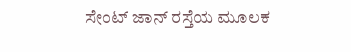ಸೇಂಟ್ ಜಾನ್ ರಸ್ತೆಯ ಮೂಲಕ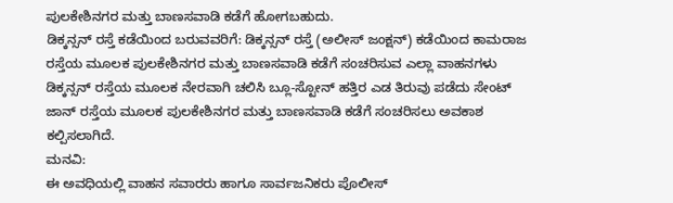ಪುಲಕೇಶಿನಗರ ಮತ್ತು ಬಾಣಸವಾಡಿ ಕಡೆಗೆ ಹೋಗಬಹುದು.
ಡಿಕ್ಕನ್ಸನ್ ರಸ್ತೆ ಕಡೆಯಿಂದ ಬರುವವರಿಗೆ: ಡಿಕ್ಕನ್ಸನ್ ರಸ್ತೆ (ಅಲೀಸ್ ಜಂಕ್ಷನ್) ಕಡೆಯಿಂದ ಕಾಮರಾಜ ರಸ್ತೆಯ ಮೂಲಕ ಪುಲಕೇಶಿನಗರ ಮತ್ತು ಬಾಣಸವಾಡಿ ಕಡೆಗೆ ಸಂಚರಿಸುವ ಎಲ್ಲಾ ವಾಹನಗಳು ಡಿಕ್ಕನ್ಸನ್ ರಸ್ತೆಯ ಮೂಲಕ ನೇರವಾಗಿ ಚಲಿಸಿ ಬ್ಲೂ-ಸ್ಟೋನ್ ಹತ್ತಿರ ಎಡ ತಿರುವು ಪಡೆದು ಸೇಂಟ್ ಜಾನ್ ರಸ್ತೆಯ ಮೂಲಕ ಪುಲಕೇಶಿನಗರ ಮತ್ತು ಬಾಣಸವಾಡಿ ಕಡೆಗೆ ಸಂಚರಿಸಲು ಅವಕಾಶ ಕಲ್ಪಿಸಲಾಗಿದೆ.
ಮನವಿ:
ಈ ಅವಧಿಯಲ್ಲಿ ವಾಹನ ಸವಾರರು ಹಾಗೂ ಸಾರ್ವಜನಿಕರು ಪೊಲೀಸ್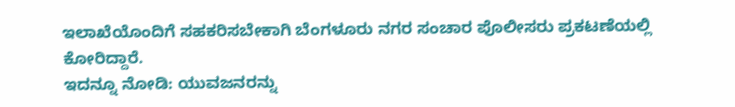ಇಲಾಖೆಯೊಂದಿಗೆ ಸಹಕರಿಸಬೇಕಾಗಿ ಬೆಂಗಳೂರು ನಗರ ಸಂಚಾರ ಪೊಲೀಸರು ಪ್ರಕಟಣೆಯಲ್ಲಿ ಕೋರಿದ್ದಾರೆ.
ಇದನ್ನೂ ನೋಡಿ: ಯುವಜನರನ್ನು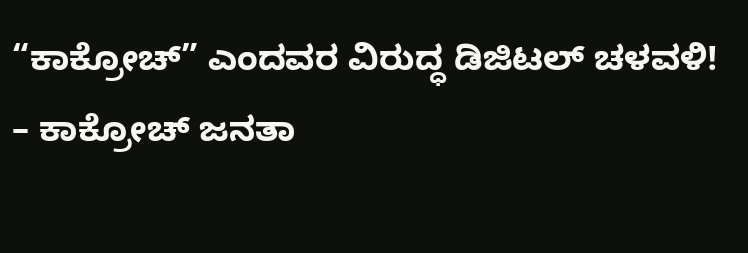“ಕಾಕ್ರೋಚ್” ಎಂದವರ ವಿರುದ್ಧ ಡಿಜಿಟಲ್ ಚಳವಳಿ! – ಕಾಕ್ರೋಚ್ ಜನತಾ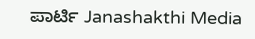ಪಾರ್ಟಿ Janashakthi Media